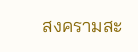สงครามสะ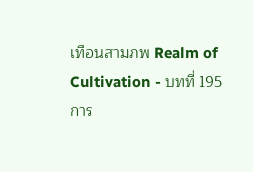เทือนสามภพ Realm of Cultivation - บทที่ 195 การ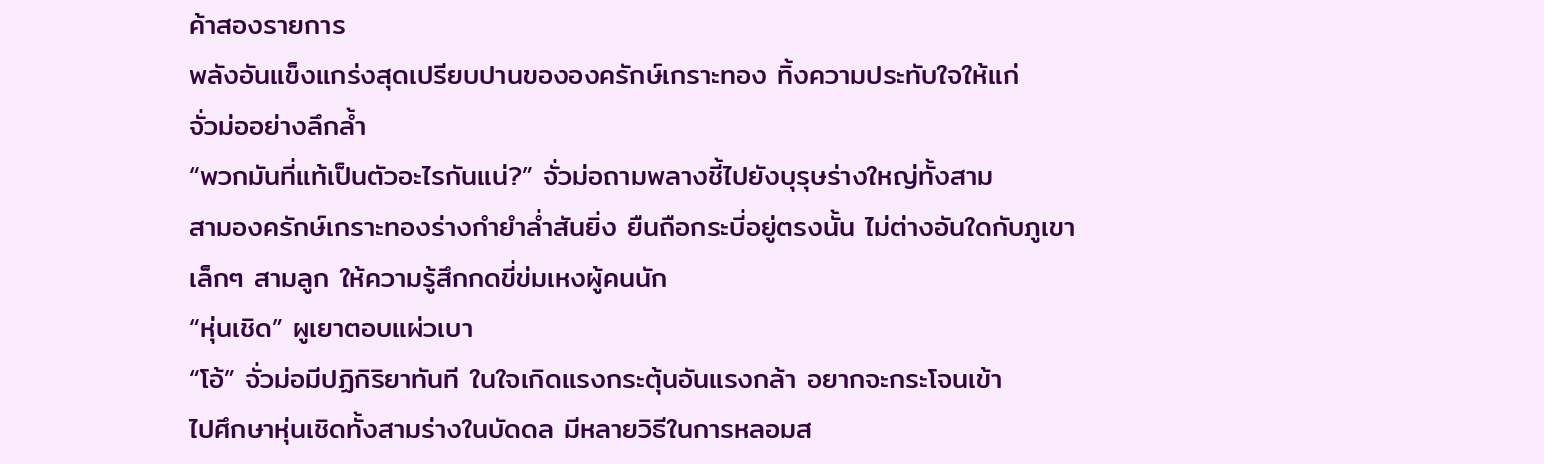ค้าสองรายการ
พลังอันแข็งแกร่งสุดเปรียบปานขององครักษ์เกราะทอง ทิ้งความประทับใจให้แก่
จั่วม่ออย่างลึกล้ำ
“พวกมันที่แท้เป็นตัวอะไรกันแน่?” จั่วม่อถามพลางชี้ไปยังบุรุษร่างใหญ่ทั้งสาม
สามองครักษ์เกราะทองร่างกำยำล่ำสันยิ่ง ยืนถือกระบี่อยู่ตรงนั้น ไม่ต่างอันใดกับภูเขา
เล็กๆ สามลูก ให้ความรู้สึกกดขี่ข่มเหงผู้คนนัก
“หุ่นเชิด” ผูเยาตอบแผ่วเบา
“โอ้” จั่วม่อมีปฏิกิริยาทันที ในใจเกิดแรงกระตุ้นอันแรงกล้า อยากจะกระโจนเข้า
ไปศึกษาหุ่นเชิดทั้งสามร่างในบัดดล มีหลายวิธีในการหลอมส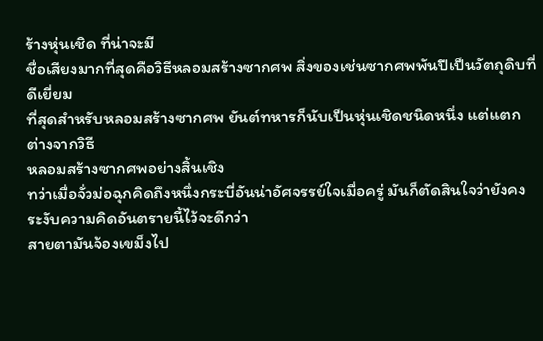ร้างหุ่นเชิด ที่น่าจะมี
ชื่อเสียงมากที่สุดคือวิธีหลอมสร้างซากศพ สิ่งของเช่นซากศพพันปีเป็นวัตถุดิบที่ดีเยี่ยม
ที่สุดสำหรับหลอมสร้างซากศพ ยันต์ทหารก็นับเป็นหุ่นเชิดชนิดหนึ่ง แต่แตกต่างจากวิธี
หลอมสร้างซากศพอย่างสิ้นเชิง
ทว่าเมื่อจั่วม่อฉุกคิดถึงหนึ่งกระบี่อันน่าอัศจรรย์ใจเมื่อครู่ มันก็ตัดสินใจว่ายังคง
ระงับความคิดอันตรายนี้ไว้จะดีกว่า
สายตามันจ้องเขม็งไป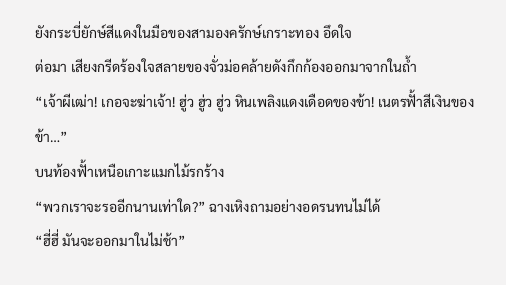ยังกระบี่ยักษ์สีแดงในมือของสามองครักษ์เกราะทอง อึดใจ
ต่อมา เสียงกรีดร้องใจสลายของจั่วม่อคล้ายดังกึกก้องออกมาจากในถ้ำ
“เจ้าผีเฒ่า! เกอจะฆ่าเจ้า! ฮู่ว ฮู่ว ฮู่ว หินเพลิงแดงเดือดของข้า! เนตรฟั้าสีเงินของ
ข้า…”
บนท้องฟั้าเหนือเกาะแมกไม้รกร้าง
“พวกเราจะรออีกนานเท่าใด?” ฉางเหิงถามอย่างอดรนทนไม่ได้
“ฮี่ฮี่ มันจะออกมาในไม่ช้า”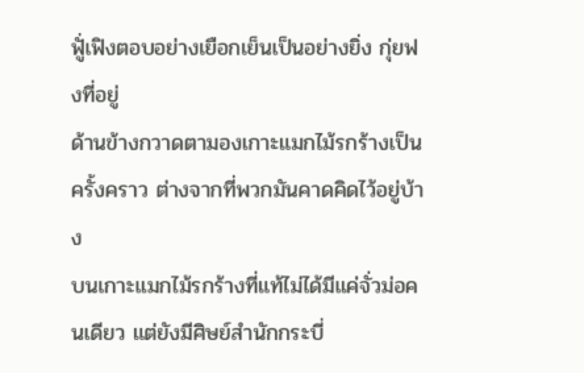ฟูั่เฟิงตอบอย่างเยือกเย็นเป็นอย่างยิ่ง กุ่ยฟงที่อยู่
ด้านข้างกวาดตามองเกาะแมกไม้รกร้างเป็นครั้งคราว ต่างจากที่พวกมันคาดคิดไว้อยู่บ้าง
บนเกาะแมกไม้รกร้างที่แท้ไม่ได้มีแค่จั่วม่อคนเดียว แต่ยังมีศิษย์สำนักกระบี่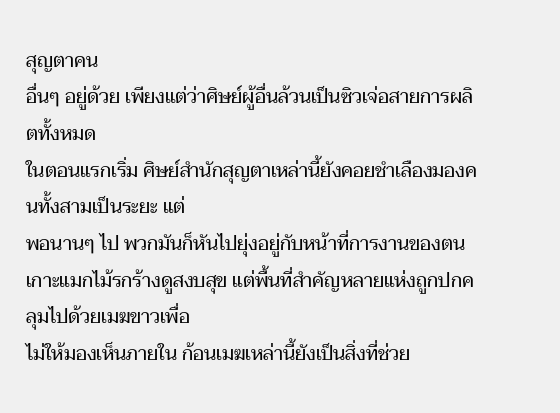สุญตาคน
อื่นๆ อยู่ด้วย เพียงแต่ว่าศิษย์ผู้อื่นล้วนเป็นซิวเจ่อสายการผลิตทั้งหมด
ในตอนแรกเริ่ม ศิษย์สำนักสุญตาเหล่านี้ยังคอยชำเลืองมองคนทั้งสามเป็นระยะ แต่
พอนานๆ ไป พวกมันก็หันไปยุ่งอยู่กับหน้าที่การงานของตน
เกาะแมกไม้รกร้างดูสงบสุข แต่พื้นที่สำคัญหลายแห่งถูกปกคลุมไปด้วยเมฆขาวเพื่อ
ไม่ให้มองเห็นภายใน ก้อนเมฆเหล่านี้ยังเป็นสิ่งที่ช่วย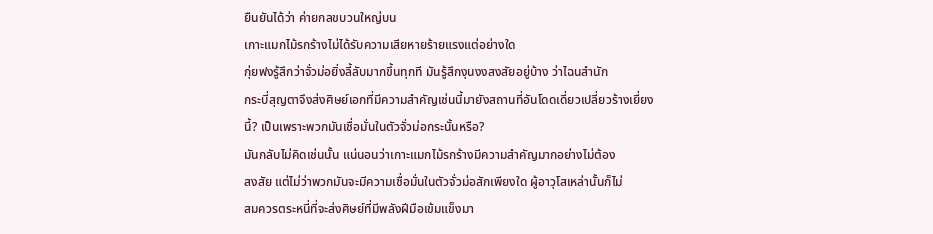ยืนยันได้ว่า ค่ายกลขบวนใหญ่บน
เกาะแมกไม้รกร้างไม่ได้รับความเสียหายร้ายแรงแต่อย่างใด
กุ่ยฟงรู้สึกว่าจั่วม่อยิ่งลี้ลับมากขึ้นทุกที มันรู้สึกงุนงงสงสัยอยู่บ้าง ว่าไฉนสำนัก
กระบี่สุญตาจึงส่งศิษย์เอกที่มีความสำคัญเช่นนี้มายังสถานที่อันโดดเดี่ยวเปลี่ยวร้างเยี่ยง
นี้? เป็นเพราะพวกมันเชื่อมั่นในตัวจั่วม่อกระนั้นหรือ?
มันกลับไม่คิดเช่นนั้น แน่นอนว่าเกาะแมกไม้รกร้างมีความสำคัญมากอย่างไม่ต้อง
สงสัย แต่ไม่ว่าพวกมันจะมีความเชื่อมั่นในตัวจั่วม่อสักเพียงใด ผู้อาวุโสเหล่านั้นก็ไม่
สมควรตระหนี่ที่จะส่งศิษย์ที่มีพลังฝีมือเข้มแข็งมา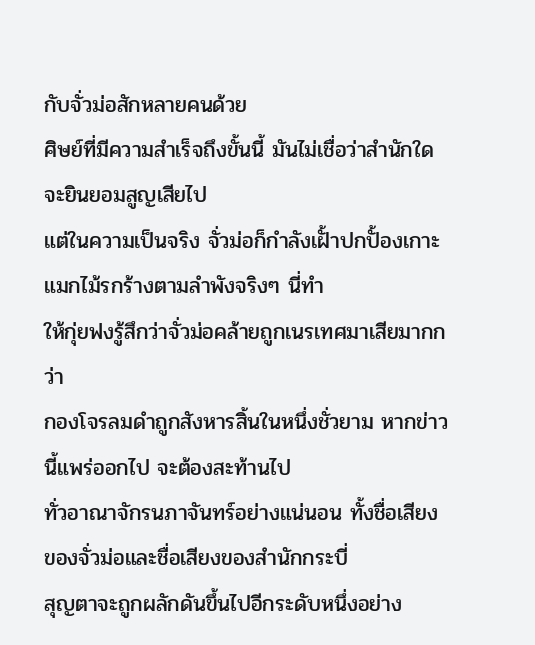กับจั่วม่อสักหลายคนด้วย
ศิษย์ที่มีความสำเร็จถึงขั้นนี้ มันไม่เชื่อว่าสำนักใดจะยินยอมสูญเสียไป
แต่ในความเป็นจริง จั่วม่อก็กำลังเฝั้าปกปั้องเกาะแมกไม้รกร้างตามลำพังจริงๆ นี่ทำ
ให้กุ่ยฟงรู้สึกว่าจั่วม่อคล้ายถูกเนรเทศมาเสียมากกว่า
กองโจรลมดำถูกสังหารสิ้นในหนึ่งชั่วยาม หากข่าวนี้แพร่ออกไป จะต้องสะท้านไป
ทั่วอาณาจักรนภาจันทร์อย่างแน่นอน ทั้งชื่อเสียงของจั่วม่อและชื่อเสียงของสำนักกระบี่
สุญตาจะถูกผลักดันขึ้นไปอีกระดับหนึ่งอย่าง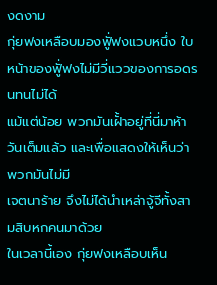งดงาม
กุ่ยฟงเหลือบมองฟูั่ฟงแวบหนึ่ง ใบหน้าของฟูั่ฟงไม่มีวี่แววของการอดรนทนไม่ได้
แม้แต่น้อย พวกมันเฝั้าอยู่ที่นี่มาห้าวันเต็มแล้ว และเพื่อแสดงให้เห็นว่าพวกมันไม่มี
เจตนาร้าย จึงไม่ได้นำเหล่าจู้จีทั้งสามสิบหกคนมาด้วย
ในเวลานี้เอง กุ่ยฟงเหลือบเห็น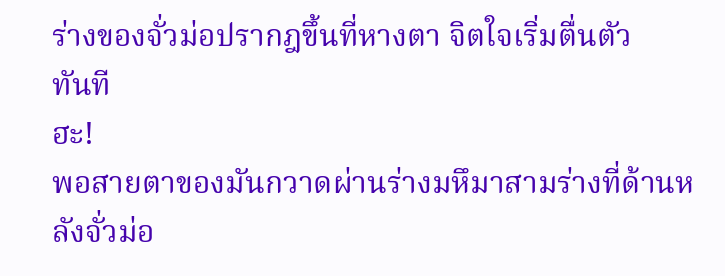ร่างของจั่วม่อปรากฎขึ้นที่หางตา จิตใจเริ่มตื่นตัว
ทันที
ฮะ!
พอสายตาของมันกวาดผ่านร่างมหึมาสามร่างที่ด้านหลังจั่วม่อ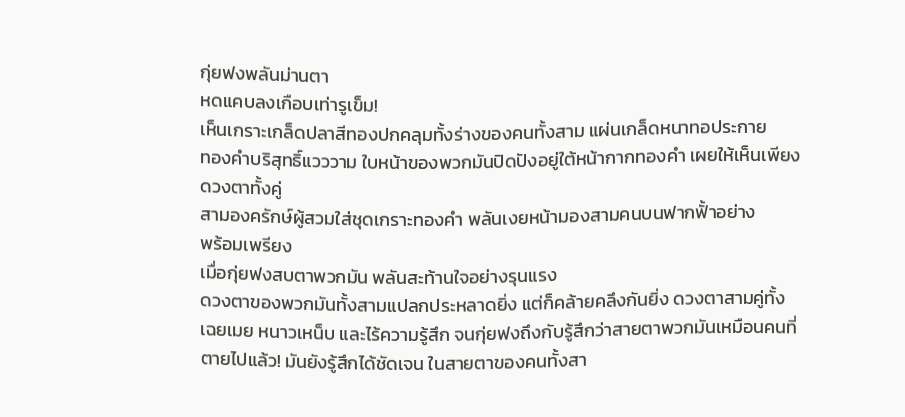กุ่ยฟงพลันม่านตา
หดแคบลงเกือบเท่ารูเข็ม!
เห็นเกราะเกล็ดปลาสีทองปกคลุมทั้งร่างของคนทั้งสาม แผ่นเกล็ดหนาทอประกาย
ทองคำบริสุทธิ์แวววาม ใบหน้าของพวกมันปิดปังอยู่ใต้หน้ากากทองคำ เผยให้เห็นเพียง
ดวงตาทั้งคู่
สามองครักษ์ผู้สวมใส่ชุดเกราะทองคำ พลันเงยหน้ามองสามคนบนฟากฟั้าอย่าง
พร้อมเพรียง
เมื่อกุ่ยฟงสบตาพวกมัน พลันสะท้านใจอย่างรุนแรง
ดวงตาของพวกมันทั้งสามแปลกประหลาดยิ่ง แต่ก็คล้ายคลึงกันยิ่ง ดวงตาสามคู่ทั้ง
เฉยเมย หนาวเหน็บ และไร้ความรู้สึก จนกุ่ยฟงถึงกับรู้สึกว่าสายตาพวกมันเหมือนคนที่
ตายไปแล้ว! มันยังรู้สึกได้ชัดเจน ในสายตาของคนทั้งสา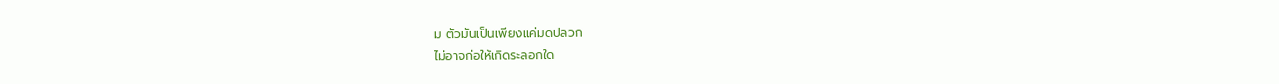ม ตัวมันเป็นเพียงแค่มดปลวก
ไม่อาจก่อให้เกิดระลอกใด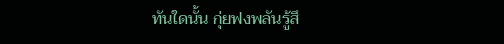ทันใดนั้น กุ่ยฟงพลันรู้สึ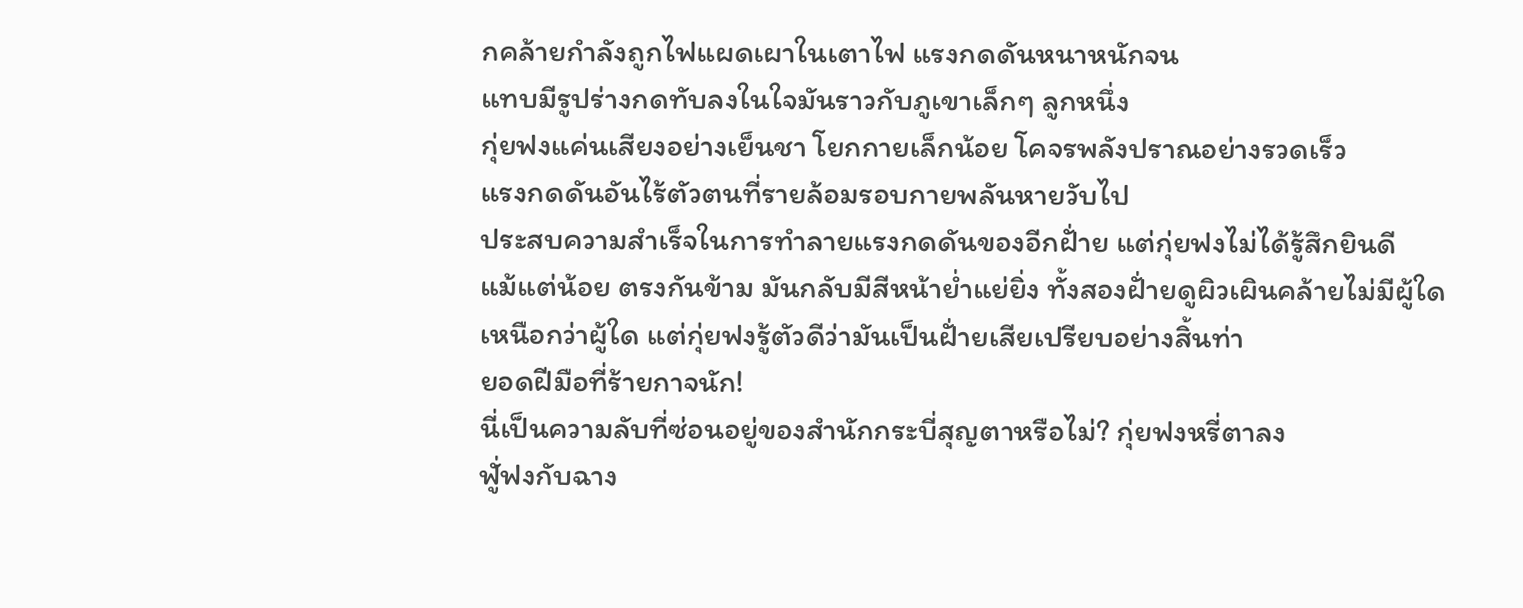กคล้ายกำลังถูกไฟแผดเผาในเตาไฟ แรงกดดันหนาหนักจน
แทบมีรูปร่างกดทับลงในใจมันราวกับภูเขาเล็กๆ ลูกหนึ่ง
กุ่ยฟงแค่นเสียงอย่างเย็นชา โยกกายเล็กน้อย โคจรพลังปราณอย่างรวดเร็ว
แรงกดดันอันไร้ตัวตนที่รายล้อมรอบกายพลันหายวับไป
ประสบความสำเร็จในการทำลายแรงกดดันของอีกฝั่าย แต่กุ่ยฟงไม่ได้รู้สึกยินดี
แม้แต่น้อย ตรงกันข้าม มันกลับมีสีหน้าย่ำแย่ยิ่ง ทั้งสองฝั่ายดูผิวเผินคล้ายไม่มีผู้ใด
เหนือกว่าผู้ใด แต่กุ่ยฟงรู้ตัวดีว่ามันเป็นฝั่ายเสียเปรียบอย่างสิ้นท่า
ยอดฝีมือที่ร้ายกาจนัก!
นี่เป็นความลับที่ซ่อนอยู่ของสำนักกระบี่สุญตาหรือไม่? กุ่ยฟงหรี่ตาลง
ฟูั่ฟงกับฉาง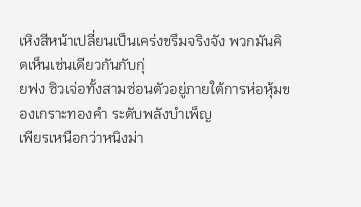เหิงสีหน้าเปลี่ยนเป็นเคร่งขรึมจริงจัง พวกมันคิดเห็นเช่นเดียวกันกับกุ่
ยฟง ซิวเจ่อทั้งสามซ่อนตัวอยู่ภายใต้การห่อหุ้มของเกราะทองคำ ระดับพลังบำเพ็ญ
เพียรเหนือกว่าหนิงม่า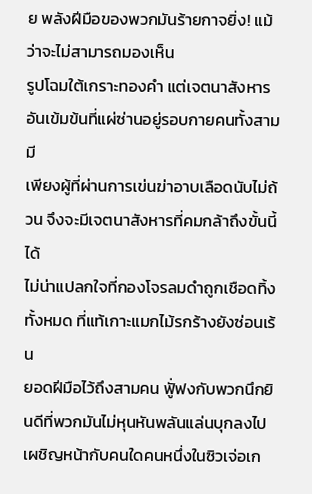ย พลังฝีมือของพวกมันร้ายกาจยิ่ง! แม้ว่าจะไม่สามารถมองเห็น
รูปโฉมใต้เกราะทองคำ แต่เจตนาสังหารอันเข้มข้นที่แผ่ซ่านอยู่รอบกายคนทั้งสาม มี
เพียงผู้ที่ผ่านการเข่นฆ่าอาบเลือดนับไม่ถ้วน จึงจะมีเจตนาสังหารที่คมกล้าถึงขั้นนี้ได้
ไม่น่าแปลกใจที่กองโจรลมดำถูกเชือดทิ้งทั้งหมด ที่แท้เกาะแมกไม้รกร้างยังซ่อนเร้น
ยอดฝีมือไว้ถึงสามคน ฟูั่ฟงกับพวกนึกยินดีที่พวกมันไม่หุนหันพลันแล่นบุกลงไป
เผชิญหน้ากับคนใดคนหนึ่งในซิวเจ่อเก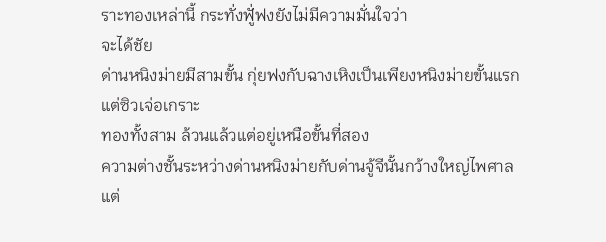ราะทองเหล่านี้ กระทั่งฟูั่ฟงยังไม่มีความมั่นใจว่า
จะได้ชัย
ด่านหนิงม่ายมีสามขั้น กุ่ยฟงกับฉางเหิงเป็นเพียงหนิงม่ายขั้นแรก แต่ซิวเจ่อเกราะ
ทองทั้งสาม ล้วนแล้วแต่อยู่เหนือขั้นที่สอง
ความต่างชั้นระหว่างด่านหนิงม่ายกับด่านจู้จีนั้นกว้างใหญ่ไพศาล แต่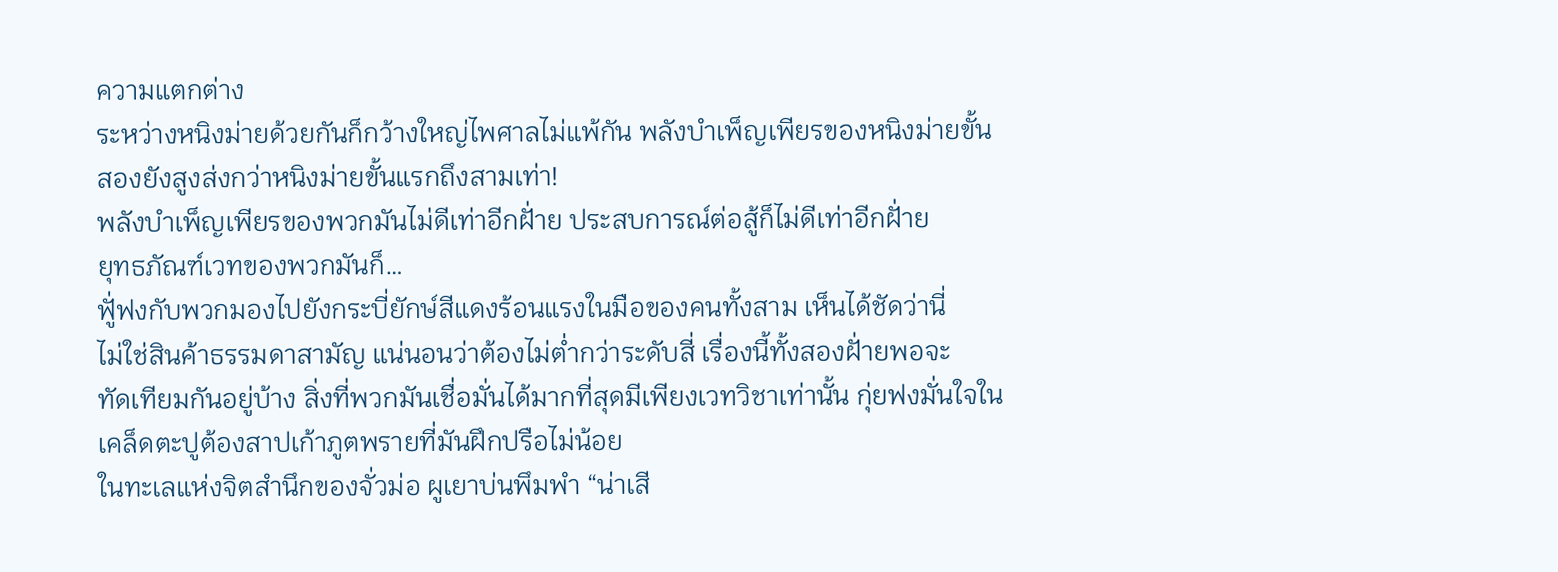ความแตกต่าง
ระหว่างหนิงม่ายด้วยกันก็กว้างใหญ่ไพศาลไม่แพ้กัน พลังบำเพ็ญเพียรของหนิงม่ายขั้น
สองยังสูงส่งกว่าหนิงม่ายขั้นแรกถึงสามเท่า!
พลังบำเพ็ญเพียรของพวกมันไม่ดีเท่าอีกฝั่าย ประสบการณ์ต่อสู้ก็ไม่ดีเท่าอีกฝั่าย
ยุทธภัณฑ์เวทของพวกมันก็…
ฟูั่ฟงกับพวกมองไปยังกระบี่ยักษ์สีแดงร้อนแรงในมือของคนทั้งสาม เห็นได้ชัดว่านี่
ไม่ใช่สินค้าธรรมดาสามัญ แน่นอนว่าต้องไม่ต่ำกว่าระดับสี่ เรื่องนี้ทั้งสองฝั่ายพอจะ
ทัดเทียมกันอยู่บ้าง สิ่งที่พวกมันเชื่อมั่นได้มากที่สุดมีเพียงเวทวิชาเท่านั้น กุ่ยฟงมั่นใจใน
เคล็ดตะปูต้องสาปเก้าภูตพรายที่มันฝึกปรือไม่น้อย
ในทะเลแห่งจิตสำนึกของจั่วม่อ ผูเยาบ่นพึมพำ “น่าเสี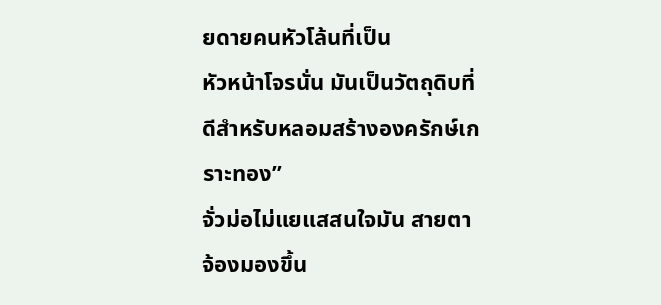ยดายคนหัวโล้นที่เป็น
หัวหน้าโจรนั่น มันเป็นวัตถุดิบที่ดีสำหรับหลอมสร้างองครักษ์เกราะทอง”
จั่วม่อไม่แยแสสนใจมัน สายตาจ้องมองขึ้น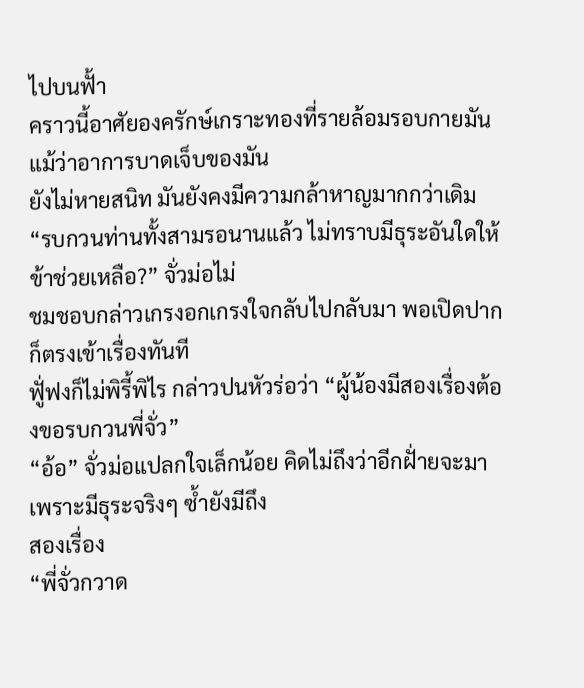ไปบนฟั้า
คราวนี้อาศัยองครักษ์เกราะทองที่รายล้อมรอบกายมัน แม้ว่าอาการบาดเจ็บของมัน
ยังไม่หายสนิท มันยังคงมีความกล้าหาญมากกว่าเดิม
“รบกวนท่านทั้งสามรอนานแล้ว ไม่ทราบมีธุระอันใดให้ข้าช่วยเหลือ?” จั่วม่อไม่
ชมชอบกล่าวเกรงอกเกรงใจกลับไปกลับมา พอเปิดปากก็ตรงเข้าเรื่องทันที
ฟูั่ฟงก็ไม่พิรี้พิไร กล่าวปนหัวร่อว่า “ผู้น้องมีสองเรื่องต้องขอรบกวนพี่จั่ว”
“อ้อ” จั่วม่อแปลกใจเล็กน้อย คิดไม่ถึงว่าอีกฝั่ายจะมาเพราะมีธุระจริงๆ ซ้ำยังมีถึง
สองเรื่อง
“พี่จั่วกวาด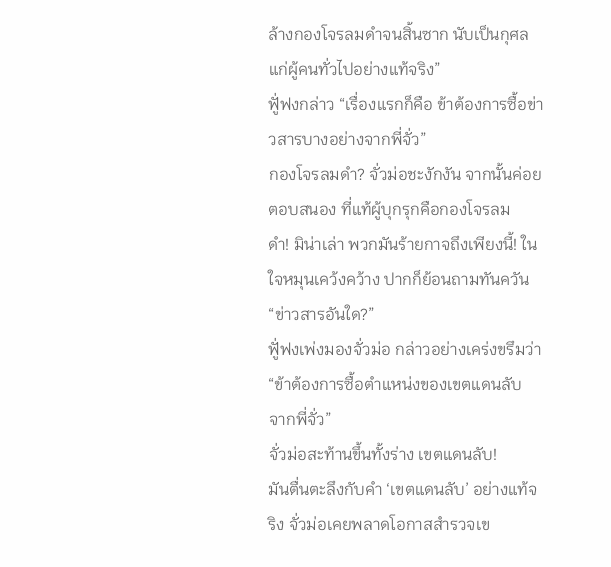ล้างกองโจรลมดำจนสิ้นซาก นับเป็นกุศลแก่ผู้คนทั่วไปอย่างแท้จริง”
ฟูั่ฟงกล่าว “เรื่องแรกก็คือ ข้าต้องการซื้อข่าวสารบางอย่างจากพี่จั่ว”
กองโจรลมดำ? จั่วม่อชะงักงัน จากนั้นค่อยตอบสนอง ที่แท้ผู้บุกรุกคือกองโจรลม
ดำ! มิน่าเล่า พวกมันร้ายกาจถึงเพียงนี้! ในใจหมุนเคว้งคว้าง ปากก็ย้อนถามทันควัน
“ข่าวสารอันใด?”
ฟูั่ฟงเพ่งมองจั่วม่อ กล่าวอย่างเคร่งขรึมว่า “ข้าต้องการซื้อตำแหน่งของเขตแดนลับ
จากพี่จั่ว”
จั่วม่อสะท้านขึ้นทั้งร่าง เขตแดนลับ!
มันตื่นตะลึงกับคำ ‘เขตแดนลับ’ อย่างแท้จริง จั่วม่อเคยพลาดโอกาสสำรวจเข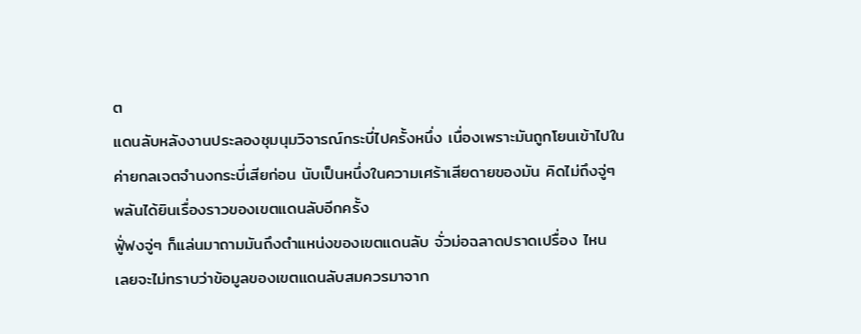ต
แดนลับหลังงานประลองชุมนุมวิจารณ์กระบี่ไปครั้งหนึ่ง เนื่องเพราะมันถูกโยนเข้าไปใน
ค่ายกลเจตจำนงกระบี่เสียก่อน นับเป็นหนึ่งในความเศร้าเสียดายของมัน คิดไม่ถึงจู่ๆ
พลันได้ยินเรื่องราวของเขตแดนลับอีกครั้ง
ฟูั่ฟงจู่ๆ ก็แล่นมาถามมันถึงตำแหน่งของเขตแดนลับ จั่วม่อฉลาดปราดเปรื่อง ไหน
เลยจะไม่ทราบว่าข้อมูลของเขตแดนลับสมควรมาจาก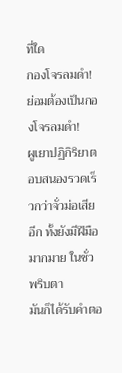ที่ใด
กองโจรลมดำ!
ย่อมต้องเป็นกองโจรลมดำ!
ผูเยาปฏิกิริยาตอบสนองรวดเร็วกว่าจั่วม่อเสียอีก ทั้งยังมีฝีมือมากมาย ในชั่วพริบตา
มันก็ได้รับคำตอ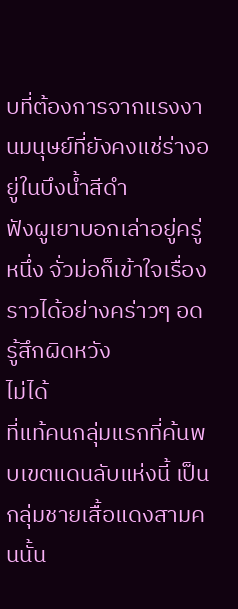บที่ต้องการจากแรงงานมนุษย์ที่ยังคงแช่ร่างอยู่ในบึงน้ำสีดำ
ฟังผูเยาบอกเล่าอยู่ครู่หนึ่ง จั่วม่อก็เข้าใจเรื่องราวได้อย่างคร่าวๆ อดรู้สึกผิดหวัง
ไม่ได้
ที่แท้คนกลุ่มแรกที่ค้นพบเขตแดนลับแห่งนี้ เป็นกลุ่มชายเสื้อแดงสามคนนั้น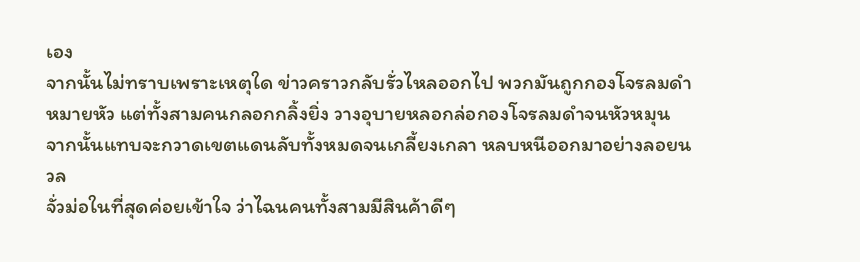เอง
จากนั้นไม่ทราบเพราะเหตุใด ข่าวคราวกลับรั่วไหลออกไป พวกมันถูกกองโจรลมดำ
หมายหัว แต่ทั้งสามคนกลอกกลิ้งยิ่ง วางอุบายหลอกล่อกองโจรลมดำจนหัวหมุน
จากนั้นแทบจะกวาดเขตแดนลับทั้งหมดจนเกลี้ยงเกลา หลบหนีออกมาอย่างลอยนวล
จั่วม่อในที่สุดค่อยเข้าใจ ว่าไฉนคนทั้งสามมีสินค้าดีๆ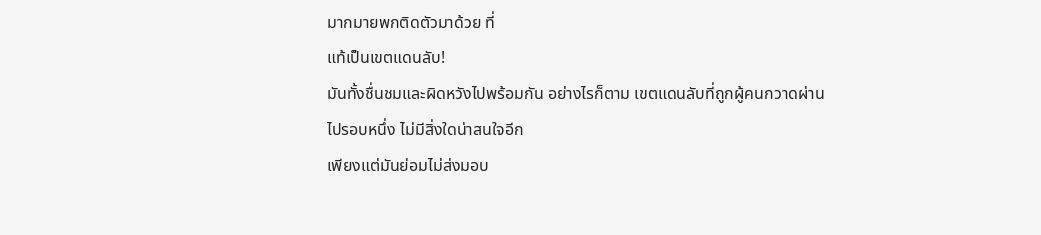มากมายพกติดตัวมาด้วย ที่
แท้เป็นเขตแดนลับ!
มันทั้งชื่นชมและผิดหวังไปพร้อมกัน อย่างไรก็ตาม เขตแดนลับที่ถูกผู้คนกวาดผ่าน
ไปรอบหนึ่ง ไม่มีสิ่งใดน่าสนใจอีก
เพียงแต่มันย่อมไม่ส่งมอบ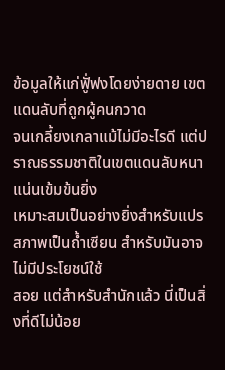ข้อมูลให้แก่ฟูั่ฟงโดยง่ายดาย เขตแดนลับที่ถูกผู้คนกวาด
จนเกลี้ยงเกลาแม้ไม่มีอะไรดี แต่ปราณธรรมชาติในเขตแดนลับหนาแน่นเข้มข้นยิ่ง
เหมาะสมเป็นอย่างยิ่งสำหรับแปรสภาพเป็นถ้ำเซียน สำหรับมันอาจไม่มีประโยชน์ใช้
สอย แต่สำหรับสำนักแล้ว นี่เป็นสิ่งที่ดีไม่น้อย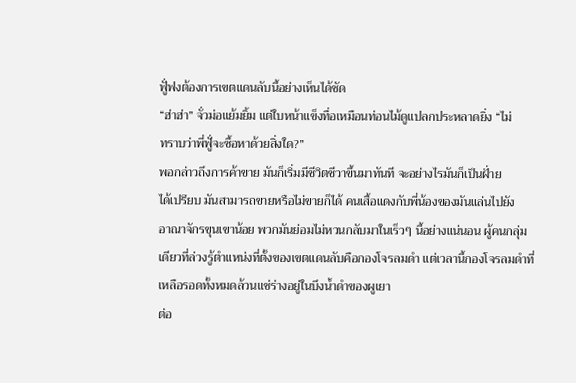ฟูั่ฟงต้องการเขตแดนลับนี้อย่างเห็นได้ชัด
“ฮ่าฮ่า” จั่วม่อแย้มยิ้ม แต่ใบหน้าแข็งทื่อเหมือนท่อนไม้ดูแปลกประหลาดยิ่ง “ไม่
ทราบว่าพี่ฟูั่จะซื้อหาด้วยสิ่งใด?”
พอกล่าวถึงการค้าขาย มันก็เริ่มมีชีวิตชีวาขึ้นมาทันที จะอย่างไรมันก็เป็นฝั่าย
ได้เปรียบ มันสามารถขายหรือไม่ขายก็ได้ คนเสื้อแดงกับพี่น้องของมันแล่นไปยัง
อาณาจักรขุนเขาน้อย พวกมันย่อมไม่หวนกลับมาในเร็วๆ นี้อย่างแน่นอน ผู้คนกลุ่ม
เดียวที่ล่วงรู้ตำแหน่งที่ตั้งของเขตแดนลับคือกองโจรลมดำ แต่เวลานี้กองโจรลมดำที่
เหลือรอดทั้งหมดล้วนแช่ร่างอยู่ในบึงน้ำดำของผูเยา
ต่อ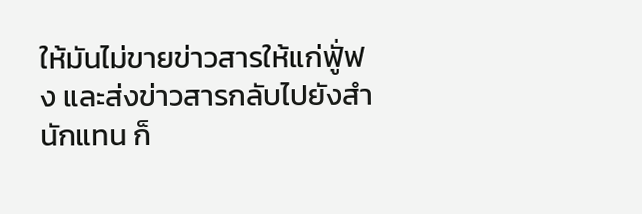ให้มันไม่ขายข่าวสารให้แก่ฟูั่ฟง และส่งข่าวสารกลับไปยังสำนักแทน ก็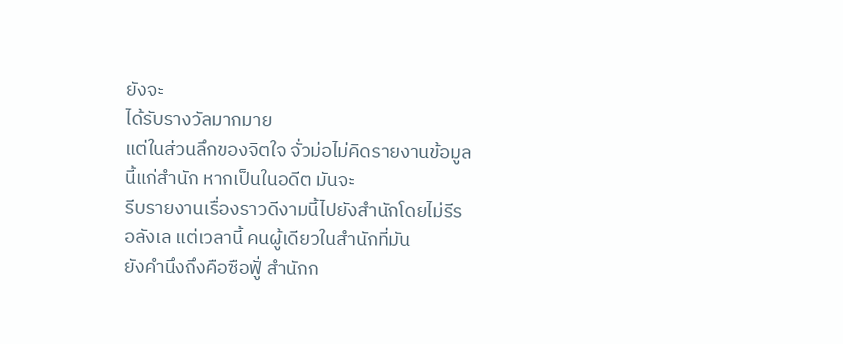ยังจะ
ได้รับรางวัลมากมาย
แต่ในส่วนลึกของจิตใจ จั่วม่อไม่คิดรายงานข้อมูลนี้แก่สำนัก หากเป็นในอดีต มันจะ
รีบรายงานเรื่องราวดีงามนี้ไปยังสำนักโดยไม่รีรอลังเล แต่เวลานี้ คนผู้เดียวในสำนักที่มัน
ยังคำนึงถึงคือซือฟูั่ สำนักก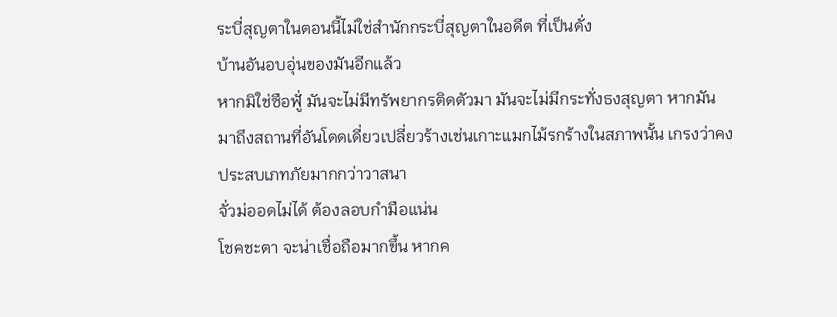ระบี่สุญตาในตอนนี้ไม่ใช่สำนักกระบี่สุญตาในอดีต ที่เป็นดั่ง
บ้านอันอบอุ่นของมันอีกแล้ว
หากมิใช่ซือฟูั่ มันจะไม่มีทรัพยากรติดตัวมา มันจะไม่มีกระทั่งธงสุญตา หากมัน
มาถึงสถานที่อันโดดเดี่ยวเปลี่ยวร้างเช่นเกาะแมกไม้รกร้างในสภาพนั้น เกรงว่าคง
ประสบเภทภัยมากกว่าวาสนา
จั่วม่ออดไม่ได้ ต้องลอบกำมือแน่น
โชคชะตา จะน่าเชื่อถือมากขึ้น หากค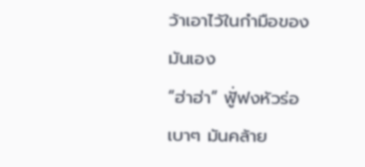ว้าเอาไว้ในกำมือของมันเอง
“ฮ่าฮ่า” ฟูั่ฟงหัวร่อเบาๆ มันคล้าย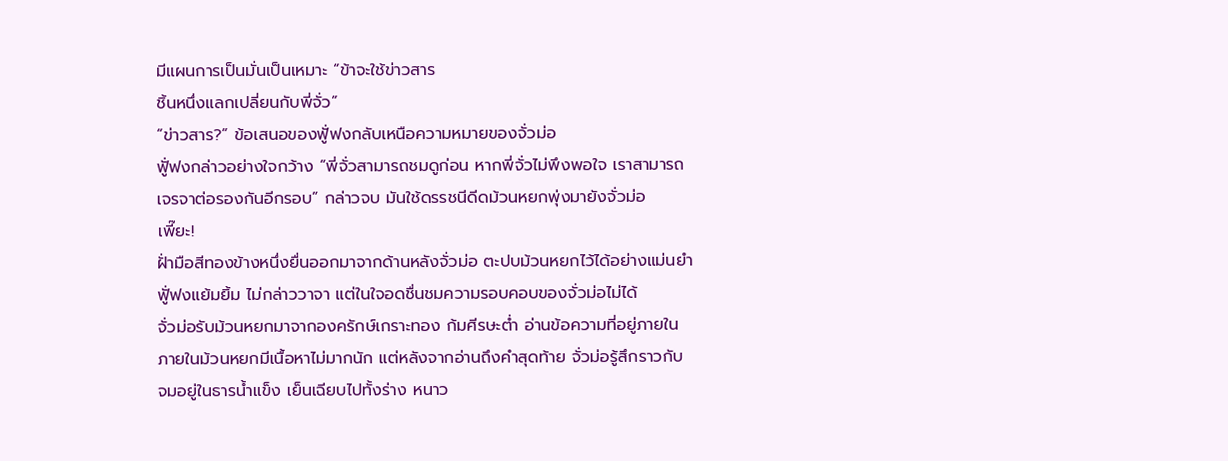มีแผนการเป็นมั่นเป็นเหมาะ “ข้าจะใช้ข่าวสาร
ชิ้นหนึ่งแลกเปลี่ยนกับพี่จั่ว”
“ข่าวสาร?” ข้อเสนอของฟูั่ฟงกลับเหนือความหมายของจั่วม่อ
ฟูั่ฟงกล่าวอย่างใจกว้าง “พี่จั่วสามารถชมดูก่อน หากพี่จั่วไม่พึงพอใจ เราสามารถ
เจรจาต่อรองกันอีกรอบ” กล่าวจบ มันใช้ดรรชนีดีดม้วนหยกพุ่งมายังจั่วม่อ
เพี๊ยะ!
ฝั่ามือสีทองข้างหนึ่งยื่นออกมาจากด้านหลังจั่วม่อ ตะปบม้วนหยกไว้ได้อย่างแม่นยำ
ฟูั่ฟงแย้มยิ้ม ไม่กล่าววาจา แต่ในใจอดชื่นชมความรอบคอบของจั่วม่อไม่ได้
จั่วม่อรับม้วนหยกมาจากองครักษ์เกราะทอง ก้มศีรษะต่ำ อ่านข้อความที่อยู่ภายใน
ภายในม้วนหยกมีเนื้อหาไม่มากนัก แต่หลังจากอ่านถึงคำสุดท้าย จั่วม่อรู้สึกราวกับ
จมอยู่ในธารน้ำแข็ง เย็นเฉียบไปทั้งร่าง หนาว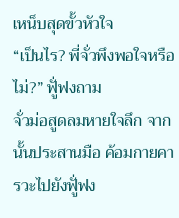เหน็บสุดขั้วหัวใจ
“เป็นไร? พี่จั่วพึงพอใจหรือไม่?” ฟูั่ฟงถาม
จั่วม่อสูดลมหายใจลึก จากนั้นประสานมือ ค้อมกายคารวะไปยังฟูั่ฟง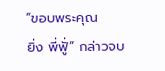“ขอบพระคุณ
ยิ่ง พี่ฟูั่” กล่าวจบ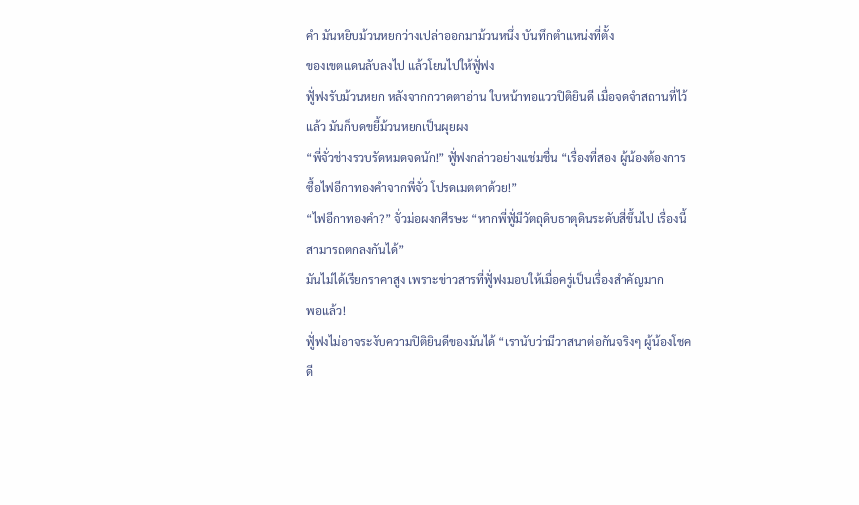คำ มันหยิบม้วนหยกว่างเปล่าออกมาม้วนหนึ่ง บันทึกตำแหน่งที่ตั้ง
ของเขตแดนลับลงไป แล้วโยนไปให้ฟูั่ฟง
ฟูั่ฟงรับม้วนหยก หลังจากกวาดตาอ่าน ใบหน้าทอแววปิติยินดี เมื่อจดจำสถานที่ไว้
แล้ว มันก็บดขยี้ม้วนหยกเป็นผุยผง
“พี่จั่วช่างรวบรัดหมดจดนัก!” ฟูั่ฟงกล่าวอย่างแช่มชื่น “เรื่องที่สอง ผู้น้องต้องการ
ซื้อไฟอีกาทองคำจากพี่จั่ว โปรดเมตตาด้วย!”
“ไฟอีกาทองคำ?” จั่วม่อผงกศีรษะ “หากพี่ฟูั่มีวัตถุดิบธาตุดินระดับสี่ขึ้นไป เรื่องนี้
สามารถตกลงกันได้”
มันไม่ได้เรียกราคาสูง เพราะข่าวสารที่ฟูั่ฟงมอบให้เมื่อครู่เป็นเรื่องสำคัญมาก
พอแล้ว!
ฟูั่ฟงไม่อาจระงับความปิติยินดีของมันได้ “เรานับว่ามีวาสนาต่อกันจริงๆ ผู้น้องโชค
ดี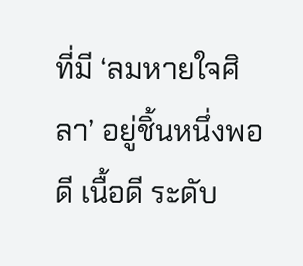ที่มี ‘ลมหายใจศิลา’ อยู่ชิ้นหนึ่งพอดี เนื้อดี ระดับ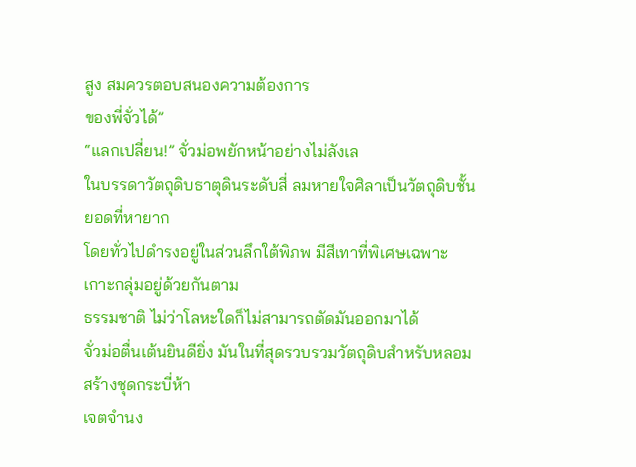สูง สมควรตอบสนองความต้องการ
ของพี่จั่วได้”
“แลกเปลี่ยน!” จั่วม่อพยักหน้าอย่างไม่ลังเล
ในบรรดาวัตถุดิบธาตุดินระดับสี่ ลมหายใจศิลาเป็นวัตถุดิบชั้นยอดที่หายาก
โดยทั่วไปดำรงอยู่ในส่วนลึกใต้พิภพ มีสีเทาที่พิเศษเฉพาะ เกาะกลุ่มอยู่ด้วยกันตาม
ธรรมชาติ ไม่ว่าโลหะใดก็ไม่สามารถตัดมันออกมาได้
จั่วม่อตื่นเต้นยินดียิ่ง มันในที่สุดรวบรวมวัตถุดิบสำหรับหลอมสร้างชุดกระบี่ห้า
เจตจำนง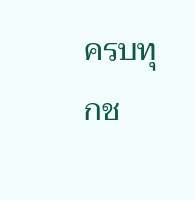ครบทุกช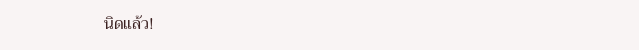นิดแล้ว!